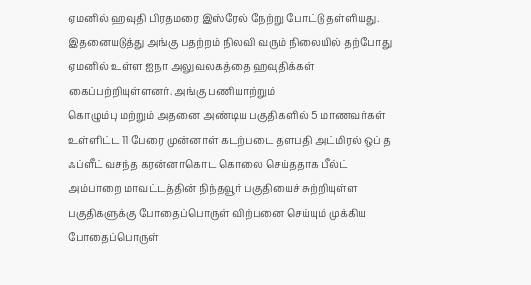ஏமனில் ஹவுதி பிரதமரை இஸ்ரேல் நேற்று போட்டு தள்ளியது. இதனையடுத்து அங்கு பதற்றம் நிலவி வரும் நிலையில் தற்போது ஏமனில் உள்ள ஐநா அலுவலகத்தை ஹவுதிக்கள் கைப்பற்றியுள்ளனர். அங்கு பணியாற்றும்
கொழும்பு மற்றும் அதனை அண்டிய பகுதிகளில் 5 மாணவர்கள் உள்ளிட்ட 11 பேரை முன்னாள் கடற்படை தளபதி அட்மிரல் ஒப் த ஃப்ளீட் வசந்த கரன்னாகொட கொலை செய்ததாக பீல்ட்
அம்பாறை மாவட்டத்தின் நிந்தவூர் பகுதியைச் சுற்றியுள்ள பகுதிகளுக்கு போதைப்பொருள் விற்பனை செய்யும் முக்கிய போதைப்பொருள்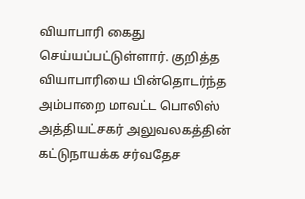வியாபாரி கைது செய்யப்பட்டுள்ளார். குறித்த வியாபாரியை பின்தொடர்ந்த அம்பாறை மாவட்ட பொலிஸ் அத்தியட்சகர் அலுவலகத்தின்
கட்டுநாயக்க சர்வதேச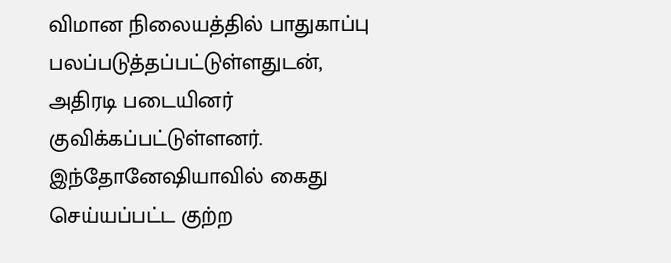விமான நிலையத்தில் பாதுகாப்பு பலப்படுத்தப்பட்டுள்ளதுடன், அதிரடி படையினர் குவிக்கப்பட்டுள்ளனர். இந்தோனேஷியாவில் கைது செய்யப்பட்ட குற்ற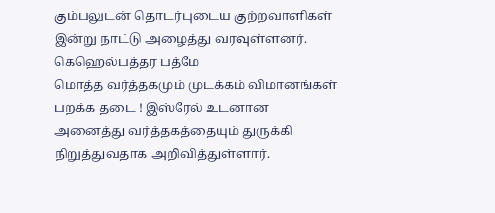கும்பலுடன் தொடர்புடைய குற்றவாளிகள் இன்று நாட்டு அழைத்து வரவுள்ளனர். கெஹெல்பத்தர பத்மே
மொத்த வர்த்தகமும் முடக்கம் விமானங்கள் பறக்க தடை ! இஸ்ரேல் உடனான அனைத்து வர்த்தகத்தையும் துருக்கி நிறுத்துவதாக அறிவித்துள்ளார்.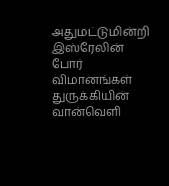அதுமட்டுமின்றி இஸ்ரேலின் போர் விமானங்கள் துருக்கியின் வான்வெளி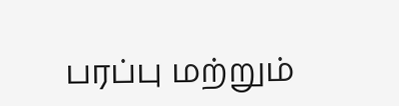பரப்பு மற்றும்